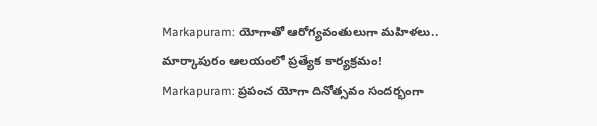Markapuram: యోగాతో ఆరోగ్యవంతులుగా మహిళలు.. మార్కాపురం ఆలయంలో ప్రత్యేక కార్యక్రమం!
Markapuram: ప్రపంచ యోగా దినోత్సవం సందర్భంగా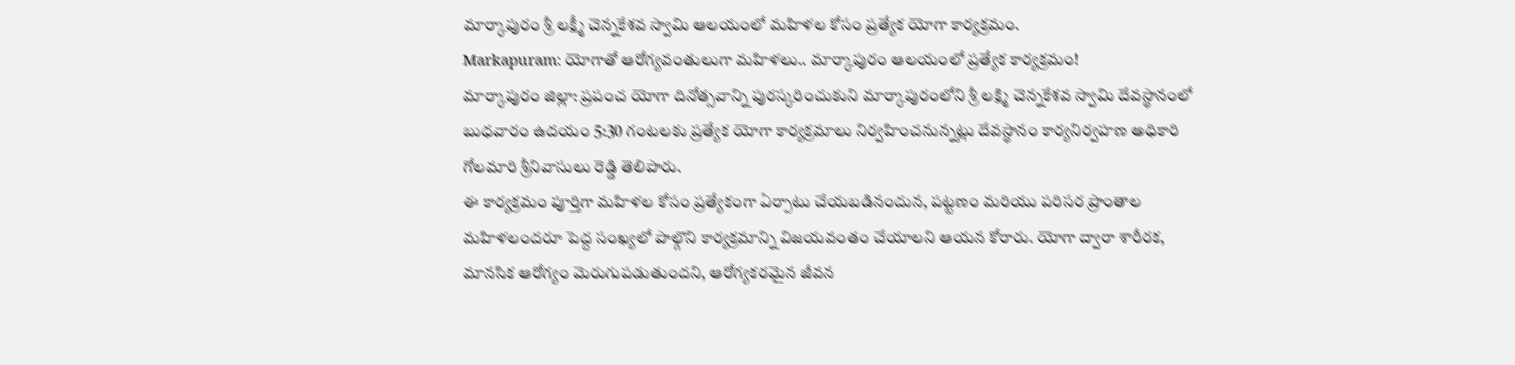మార్కాపురం శ్రీ లక్ష్మీ చెన్నకేశవ స్వామి ఆలయంలో మహిళల కోసం ప్రత్యేక యోగా కార్యక్రమం.
Markapuram: యోగాతో ఆరోగ్యవంతులుగా మహిళలు.. మార్కాపురం ఆలయంలో ప్రత్యేక కార్యక్రమం!
మార్కాపురం జిల్లా: ప్రపంచ యోగా దినోత్సవాన్ని పురస్కరించుకుని మార్కాపురంలోని శ్రీ లక్ష్మి చెన్నకేశవ స్వామి దేవస్థానంలో బుధవారం ఉదయం 5:30 గంటలకు ప్రత్యేక యోగా కార్యక్రమాలు నిర్వహించనున్నట్లు దేవస్థానం కార్యనిర్వహణ అధికారి గోలమారి శ్రీనివాసులు రెడ్డి తెలిపారు.
ఈ కార్యక్రమం పూర్తిగా మహిళల కోసం ప్రత్యేకంగా ఏర్పాటు చేయబడినందున, పట్టణం మరియు పరిసర ప్రాంతాల మహిళలందరూ పెద్ద సంఖ్యలో పాల్గొని కార్యక్రమాన్ని విజయవంతం చేయాలని ఆయన కోరారు. యోగా ద్వారా శారీరక, మానసిక ఆరోగ్యం మెరుగుపడుతుందని, ఆరోగ్యకరమైన జీవన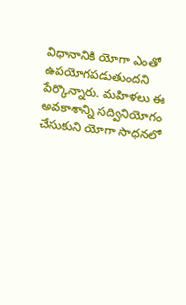విధానానికి యోగా ఎంతో ఉపయోగపడుతుందని పేర్కొన్నారు. మహిళలు ఈ అవకాశాన్ని సద్వినియోగం చేసుకుని యోగా సాధనలో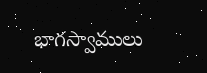భాగస్వాములు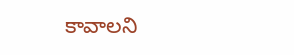కావాలని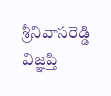శ్రీనివాసరెడ్డి విజ్ఞప్తి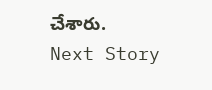చేశారు.
Next Story